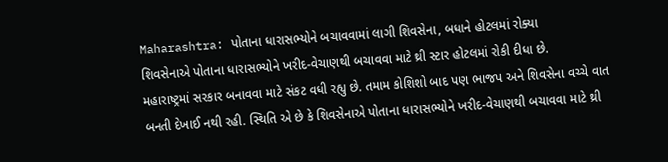Maharashtra: પોતાના ધારાસભ્યોને બચાવવામાં લાગી શિવસેના, બધાને હોટલમાં રોક્યા
શિવસેનાએ પોતાના ધારાસભ્યોને ખરીદ-વેચાણથી બચાવવા માટે થ્રી સ્ટાર હોટલમાં રોકી દીધા છે.
મહારાષ્ટ્રમાં સરકાર બનાવવા માટે સંકટ વધી રહ્યુ છે. તમામ કોશિશો બાદ પણ ભાજપ અને શિવસેના વચ્ચે વાત બનતી દેખાઈ નથી રહી. સ્થિતિ એ છે કે શિવસેનાએ પોતાના ધારાસભ્યોને ખરીદ-વેચાણથી બચાવવા માટે થ્રી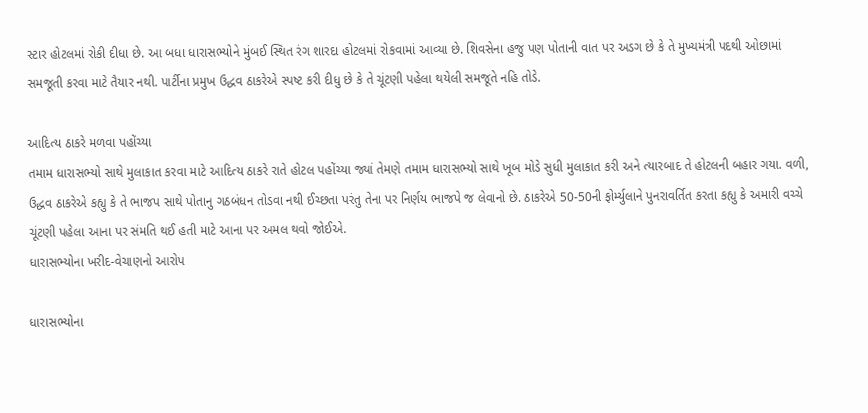સ્ટાર હોટલમાં રોકી દીધા છે. આ બધા ધારાસભ્યોને મુંબઈ સ્થિત રંગ શારદા હોટલમાં રોકવામાં આવ્યા છે. શિવસેના હજુ પણ પોતાની વાત પર અડગ છે કે તે મુખ્યમંત્રી પદથી ઓછામાં સમજૂતી કરવા માટે તૈયાર નથી. પાર્ટીના પ્રમુખ ઉદ્ધવ ઠાકરેએ સ્પષ્ટ કરી દીધુ છે કે તે ચૂંટણી પહેલા થયેલી સમજૂતે નહિ તોડે.

આદિત્ય ઠાકરે મળવા પહોંચ્યા
તમામ ધારાસભ્યો સાથે મુલાકાત કરવા માટે આદિત્ય ઠાકરે રાતે હોટલ પહોંચ્યા જ્યાં તેમણે તમામ ધારાસભ્યો સાથે ખૂબ મોડે સુધી મુલાકાત કરી અને ત્યારબાદ તે હોટલની બહાર ગયા. વળી, ઉદ્ધવ ઠાકરેએ કહ્યુ કે તે ભાજપ સાથે પોતાનુ ગઠબંધન તોડવા નથી ઈચ્છતા પરંતુ તેના પર નિર્ણય ભાજપે જ લેવાનો છે. ઠાકરેએ 50-50ની ફોર્મ્યુલાને પુનરાવર્તિત કરતા કહ્યુ કે અમારી વચ્ચે ચૂંટણી પહેલા આના પર સંમતિ થઈ હતી માટે આના પર અમલ થવો જોઈએ.
ધારાસભ્યોના ખરીદ-વેચાણનો આરોપ

ધારાસભ્યોના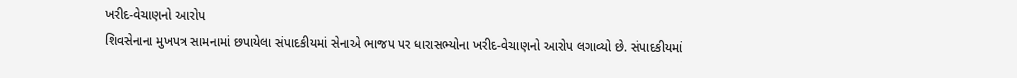ખરીદ-વેચાણનો આરોપ
શિવસેનાના મુખપત્ર સામનામાં છપાયેલા સંપાદકીયમાં સેનાએ ભાજપ પર ધારાસભ્યોના ખરીદ-વેચાણનો આરોપ લગાવ્યો છે. સંપાદકીયમાં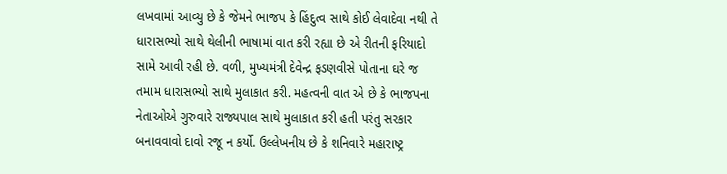લખવામાં આવ્યુ છે કે જેમને ભાજપ કે હિંદુત્વ સાથે કોઈ લેવાદેવા નથી તે ધારાસભ્યો સાથે થેલીની ભાષામાં વાત કરી રહ્યા છે એ રીતની ફરિયાદો સામે આવી રહી છે. વળી, મુખ્યમંત્રી દેવેન્દ્ર ફડણવીસે પોતાના ઘરે જ તમામ ધારાસભ્યો સાથે મુલાકાત કરી. મહત્વની વાત એ છે કે ભાજપના નેતાઓએ ગુરુવારે રાજ્યપાલ સાથે મુલાકાત કરી હતી પરંતુ સરકાર બનાવવાવો દાવો રજૂ ન કર્યો. ઉલ્લેખનીય છે કે શનિવારે મહારાષ્ટ્ર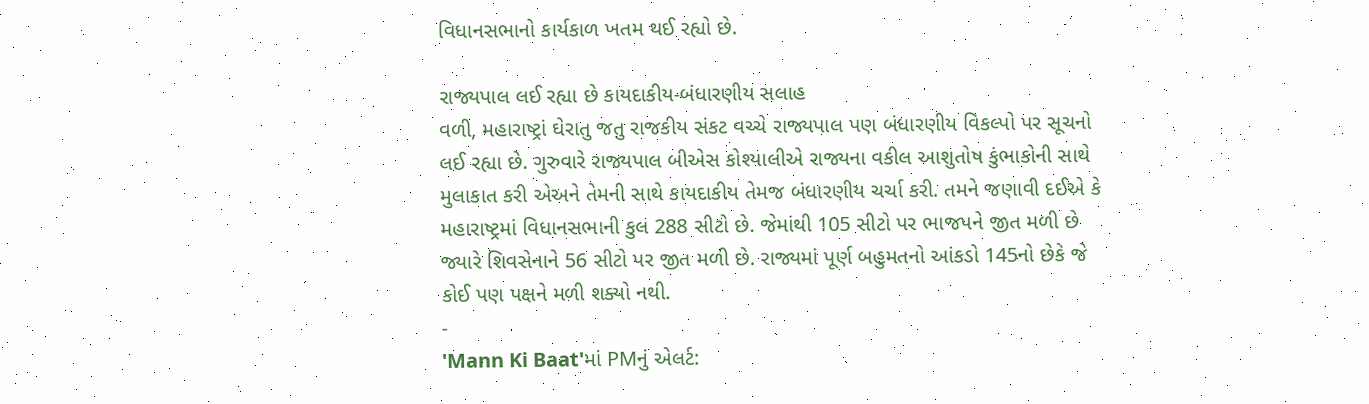વિધાનસભાનો કાર્યકાળ ખતમ થઈ રહ્યો છે.

રાજ્યપાલ લઈ રહ્યા છે કાયદાકીય-બંધારણીય સલાહ
વળી, મહારાષ્ટ્રાં ઘેરાતુ જતુ રાજકીય સંકટ વચ્ચે રાજ્યપાલ પણ બંધારણીય વિકલ્પો પર સૂચનો લઈ રહ્યા છે. ગુરુવારે રાજ્યપાલ બીએસ કોશ્યાલીએ રાજ્યના વકીલ આશુતોષ કુંભાકોની સાથે મુલાકાત કરી એઅને તેમની સાથે કાયદાકીય તેમજ બંધારણીય ચર્ચા કરી. તમને જણાવી દઈએ કે મહારાષ્ટ્રમાં વિધાનસભાની કુલ 288 સીટો છે. જેમાંથી 105 સીટો પર ભાજપને જીત મળી છે જ્યારે શિવસેનાને 56 સીટો પર જીત મળી છે. રાજ્યમાં પૂર્ણ બહુમતનો આંકડો 145નો છેકે જે કોઈ પણ પક્ષને મળી શક્યો નથી.
-
'Mann Ki Baat'માં PMનું એલર્ટ: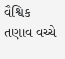વૈશ્વિક તણાવ વચ્ચે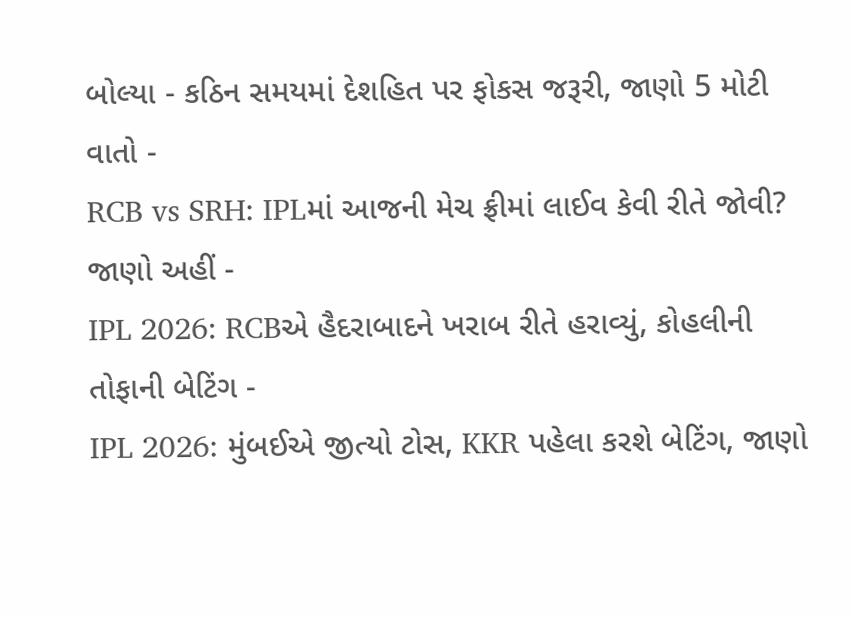બોલ્યા - કઠિન સમયમાં દેશહિત પર ફોકસ જરૂરી, જાણો 5 મોટી વાતો -
RCB vs SRH: IPLમાં આજની મેચ ફ્રીમાં લાઈવ કેવી રીતે જોવી? જાણો અહીં -
IPL 2026: RCBએ હૈદરાબાદને ખરાબ રીતે હરાવ્યું, કોહલીની તોફાની બેટિંગ -
IPL 2026: મુંબઈએ જીત્યો ટોસ, KKR પહેલા કરશે બેટિંગ, જાણો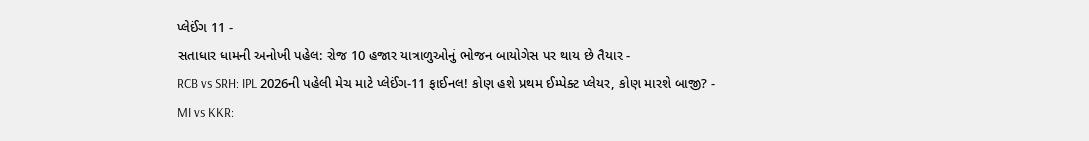પ્લેઈંગ 11 -
સતાધાર ધામની અનોખી પહેલ: રોજ 10 હજાર યાત્રાળુઓનું ભોજન બાયોગેસ પર થાય છે તૈયાર -
RCB vs SRH: IPL 2026ની પહેલી મેચ માટે પ્લેઈંગ-11 ફાઈનલ! કોણ હશે પ્રથમ ઈમ્પેક્ટ પ્લેયર, કોણ મારશે બાજી? -
MI vs KKR: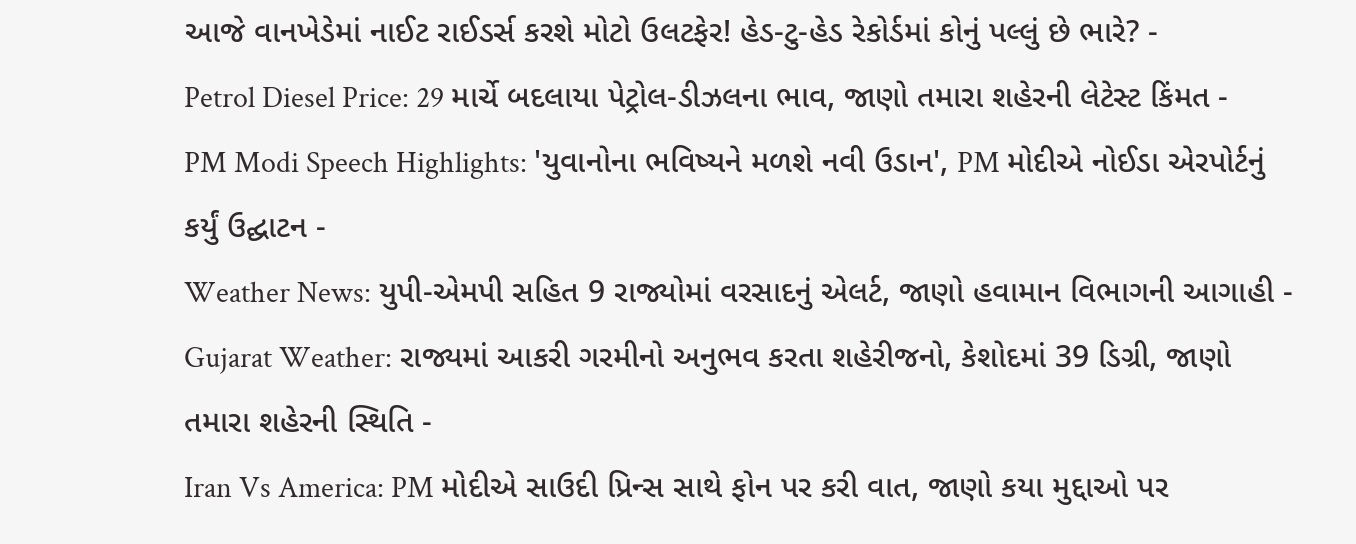આજે વાનખેડેમાં નાઈટ રાઈડર્સ કરશે મોટો ઉલટફેર! હેડ-ટુ-હેડ રેકોર્ડમાં કોનું પલ્લું છે ભારે? -
Petrol Diesel Price: 29 માર્ચે બદલાયા પેટ્રોલ-ડીઝલના ભાવ, જાણો તમારા શહેરની લેટેસ્ટ કિંમત -
PM Modi Speech Highlights: 'યુવાનોના ભવિષ્યને મળશે નવી ઉડાન', PM મોદીએ નોઈડા એરપોર્ટનું કર્યું ઉદ્ઘાટન -
Weather News: યુપી-એમપી સહિત 9 રાજ્યોમાં વરસાદનું એલર્ટ, જાણો હવામાન વિભાગની આગાહી -
Gujarat Weather: રાજ્યમાં આકરી ગરમીનો અનુભવ કરતા શહેરીજનો, કેશોદમાં 39 ડિગ્રી, જાણો તમારા શહેરની સ્થિતિ -
Iran Vs America: PM મોદીએ સાઉદી પ્રિન્સ સાથે ફોન પર કરી વાત, જાણો કયા મુદ્દાઓ પર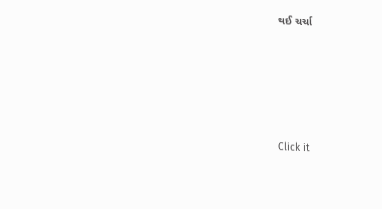થઈ ચર્ચા






Click it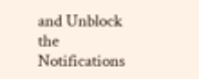and Unblock the Notifications